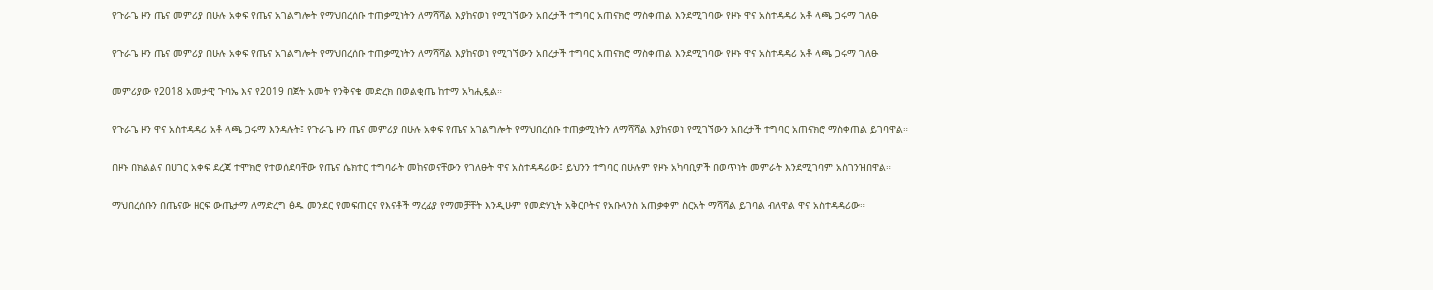የጉራጌ ዞን ጤና መምሪያ በሁሉ አቀፍ የጤና አገልግሎት የማህበረሰቡ ተጠቃሚነትን ለማሻሻል እያከናወነ የሚገኘውን አበረታች ተግባር አጠናክሮ ማስቀጠል እንደሚገባው የዞኑ ዋና አስተዳዳሪ አቶ ላጫ ጋሩማ ገለፁ

የጉራጌ ዞን ጤና መምሪያ በሁሉ አቀፍ የጤና አገልግሎት የማህበረሰቡ ተጠቃሚነትን ለማሻሻል እያከናወነ የሚገኘውን አበረታች ተግባር አጠናክሮ ማስቀጠል እንደሚገባው የዞኑ ዋና አስተዳዳሪ አቶ ላጫ ጋሩማ ገለፁ

መምሪያው የ2018 አመታዊ ጉባኤ እና የ2019 በጀት አመት የንቅናቄ መድረክ በወልቂጤ ከተማ አካሒዷል።

የጉራጌ ዞን ዋና አስተዳዳሪ አቶ ላጫ ጋሩማ እንዳሉት፤ የጉራጌ ዞን ጤና መምሪያ በሁሉ አቀፍ የጤና አገልግሎት የማህበረሰቡ ተጠቃሚነትን ለማሻሻል እያከናወነ የሚገኘውን አበረታች ተግባር አጠናክሮ ማስቀጠል ይገባዋል።

በዞኑ በክልልና በሀገር አቀፍ ደረጃ ተሞክሮ የተወሰደባቸው የጤና ሴክተር ተግባራት መከናወናቸውን የገለፁት ዋና አስተዳዳሪው፤ ይህንን ተግባር በሁሉም የዞኑ አካባቢዎች በወጥነት መምራት እንደሚገባም አስገንዝበዋል።

ማህበረሰቡን በጤናው ዘርፍ ውጤታማ ለማድረግ ፅዱ መንደር የመፍጠርና የእናቶች ማረፊያ የማመቻቸት እንዲሁም የመድሃኒት አቅርቦትና የአቡላንስ አጠቃቀም ስርአት ማሻሻል ይገባል ብለዋል ዋና አስተዳዳሪው።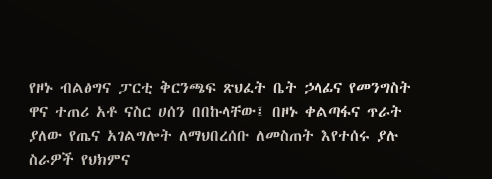የዞኑ ብልፅግና ፓርቲ ቅርንጫፍ ጽህፈት ቤት ኃላፊና የመንግስት ዋና ተጠሪ አቶ ናስር ሀሰን በበኩላቸው፤ በዞኑ ቀልጣፋና ጥራት ያለው የጤና አገልግሎት ለማህበረሰቡ ለመስጠት እየተሰሩ ያሉ ስራዎች የህክምና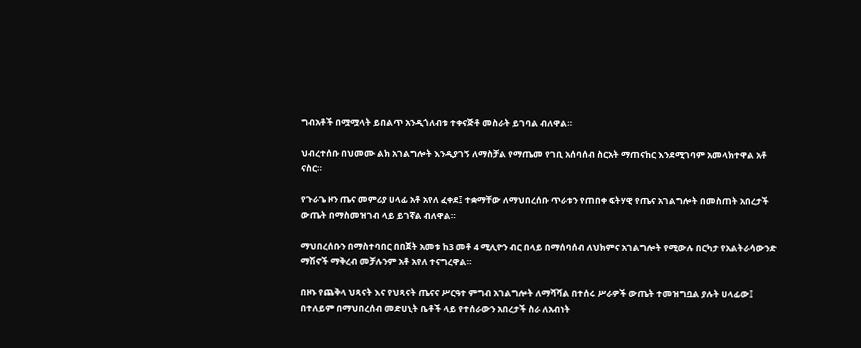ግብአቶች በሟሟላት ይበልጥ አንዲጎለብቱ ተቀናጅቶ መስራት ይገባል ብለዋል።

ህብረተሰቡ በህመሙ ልክ አገልግሎት እንዲያገኝ ለማስቻል የማጤመ የገቢ አሰባሰብ ስርአት ማጠናከር እንደሚገባም አመላክተዋል አቶ ናስር።

የጉራጌ ዞን ጤና መምሪያ ሀላፊ አቶ አየለ ፈቀደ፤ ተቋማቸው ለማህበረሰቡ ጥራቱን የጠበቀ ፍትሃዊ የጤና አገልግሎት በመስጠት አበረታች ውጤት በማስመዝገብ ላይ ይገኛል ብለዋል።

ማህበረሰቡን በማስተባበር በበጀት አመቱ ከ3 መቶ 4 ሚሊዮን ብር በላይ በማሰባሰብ ለህክምና አገልግሎት የሚውሉ በርካታ የአልትራሳውንድ ማሽኖች ማቅረብ መቻሉንም አቶ አየለ ተናግረዋል።

በዞኑ የጨቅላ ህጻናት እና የህጻናት ጤናና ሥርዓተ ምግብ አገልግሎት ለማሻሻል በተሰሩ ሥራዎች ውጤት ተመዝግቧል ያሉት ሀላፊው፤ በተለይም በማህበረሰብ መድሀኒት ቤቶች ላይ የተሰራውን አበረታች ስራ ለአብነት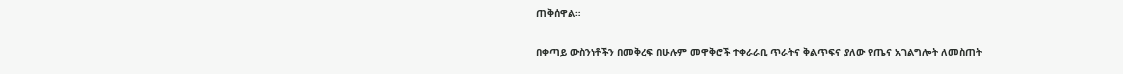ጠቅሰዋል።

በቀጣይ ውስንነቶችን በመቅረፍ በሁሉም መዋቅሮች ተቀራራቢ ጥራትና ቅልጥፍና ያለው የጤና አገልግሎት ለመስጠት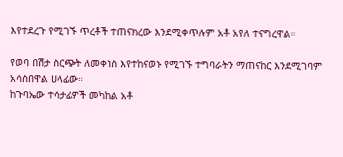እየተደረጉ የሚገኙ ጥረቶች ተጠናክረው እንደሚቀጥሉም አቶ አየለ ተናግረዋል።

የወባ በሽታ ስርጭት ለመቀነስ እየተከናወኑ የሚገኙ ተግባራትን ማጠናከር እንደሚገባም አሳስበዋል ሀላፊው።
ከጉባኤው ተሳታፊዎች መካከል አቶ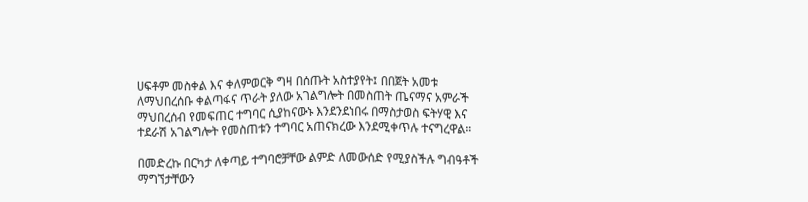ሀፍቶም መስቀል እና ቀለምወርቅ ግዛ በሰጡት አስተያየት፤ በበጀት አመቱ ለማህበረሰቡ ቀልጣፋና ጥራት ያለው አገልግሎት በመስጠት ጤናማና አምራች ማህበረሰብ የመፍጠር ተግባር ሲያከናውኑ እንደንደነበሩ በማስታወስ ፍትሃዊ እና ተደራሽ አገልግሎት የመስጠቱን ተግባር አጠናክረው እንደሚቀጥሉ ተናግረዋል።

በመድረኩ በርካታ ለቀጣይ ተግባሮቻቸው ልምድ ለመውሰድ የሚያስችሉ ግብዓቶች ማግኘታቸውን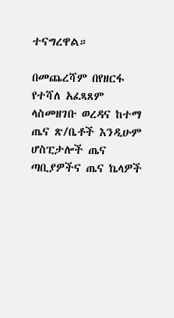ተናግረዋል።

በመጨረሻም በየዘርፋ የተሻለ አፈጻጸም ላስመዘገቡ ወረዳና ከተማ ጤና ጽ/ቤቶች እንዲሁም ሆስፒታሎች ጤና ጣቢያዎችና ጤና ኬላዎች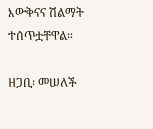እውቅናና ሽልማት ተሰጥቷቸዋል።

ዘጋቢ፡ መሠለች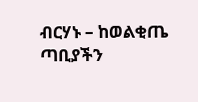ብርሃኑ – ከወልቂጤ ጣቢያችን